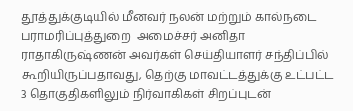தூத்துக்குடியில் மீனவர் நலன் மற்றும் கால்நடை பராமரிப்புத்துறை  அமைச்சர் அனிதா ராதாகிருஷ்ணன் அவர்கள் செய்தியாளர் சந்திப்பில் கூறியிருப்பதாவது, தெற்கு மாவட்டத்துக்கு உட்பட்ட 3 தொகுதிகளிலும் நிர்வாகிகள் சிறப்புடன்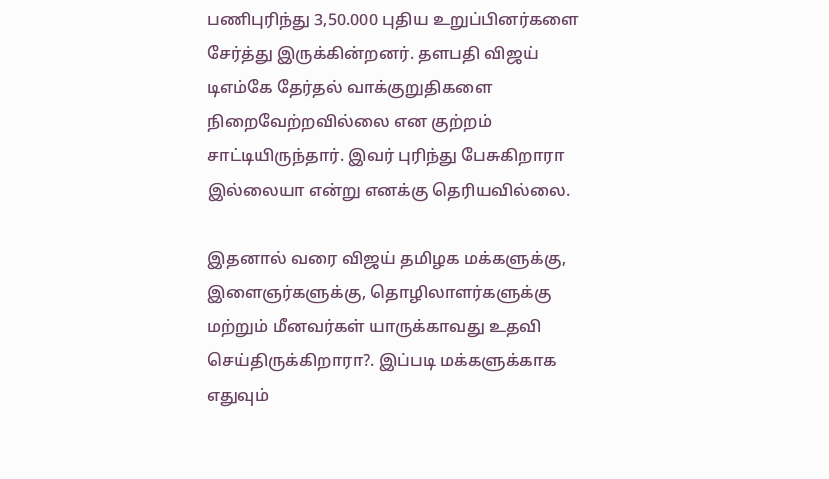பணிபுரிந்து 3,50.000 புதிய உறுப்பினர்களை சேர்த்து இருக்கின்றனர். தளபதி விஜய் டிஎம்கே தேர்தல் வாக்குறுதிகளை நிறைவேற்றவில்லை என குற்றம் சாட்டியிருந்தார். இவர் புரிந்து பேசுகிறாரா இல்லையா என்று எனக்கு தெரியவில்லை.

இதனால் வரை விஜய் தமிழக மக்களுக்கு, இளைஞர்களுக்கு, தொழிலாளர்களுக்கு மற்றும் மீனவர்கள் யாருக்காவது உதவி செய்திருக்கிறாரா?. இப்படி மக்களுக்காக எதுவும்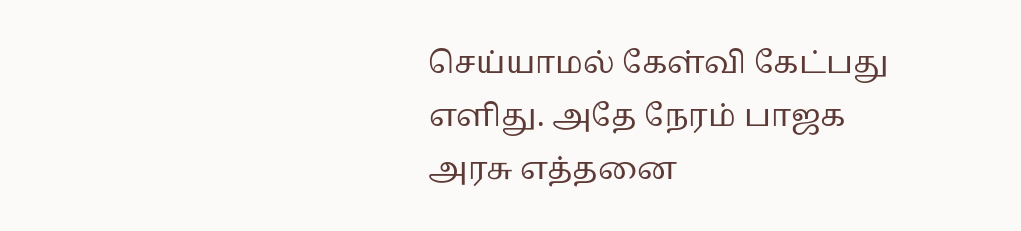செய்யாமல் கேள்வி கேட்பது எளிது. அதே நேரம் பாஜக அரசு எத்தனை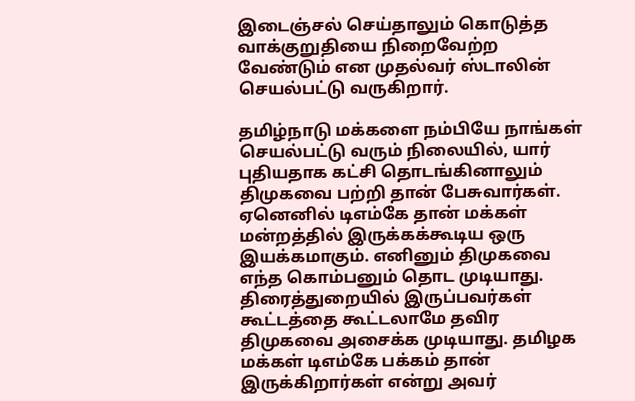இடைஞ்சல் செய்தாலும் கொடுத்த வாக்குறுதியை நிறைவேற்ற வேண்டும் என முதல்வர் ஸ்டாலின் செயல்பட்டு வருகிறார்.

தமிழ்நாடு மக்களை நம்பியே நாங்கள் செயல்பட்டு வரும் நிலையில், யார் புதியதாக கட்சி தொடங்கினாலும் திமுகவை பற்றி தான் பேசுவார்கள். ஏனெனில் டிஎம்கே தான் மக்கள் மன்றத்தில் இருக்கக்கூடிய ஒரு இயக்கமாகும். எனினும் திமுகவை எந்த கொம்பனும் தொட முடியாது. திரைத்துறையில் இருப்பவர்கள் கூட்டத்தை கூட்டலாமே தவிர திமுகவை அசைக்க முடியாது. தமிழக மக்கள் டிஎம்கே பக்கம் தான் இருக்கிறார்கள் என்று அவர்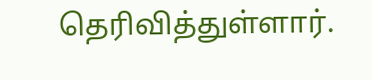தெரிவித்துள்ளார்.